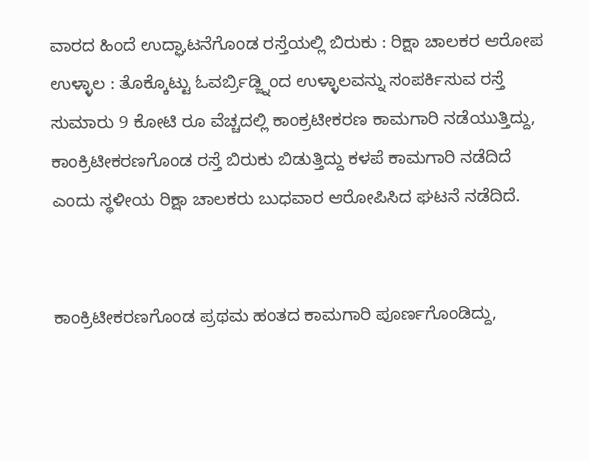ವಾರದ ಹಿಂದೆ ಉದ್ಘಾಟನೆಗೊಂಡ ರಸ್ತೆಯಲ್ಲಿ ಬಿರುಕು : ರಿಕ್ಷಾ ಚಾಲಕರ ಆರೋಪ
ಉಳ್ಳಾಲ : ತೊಕ್ಕೊಟ್ಟು ಓವರ್ಬ್ರಿಡ್ಜ್ನಿಂದ ಉಳ್ಳಾಲವನ್ನು ಸಂಪರ್ಕಿಸುವ ರಸ್ತೆ ಸುಮಾರು 9 ಕೋಟಿ ರೂ ವೆಚ್ಚದಲ್ಲಿ ಕಾಂಕ್ರಟೀಕರಣ ಕಾಮಗಾರಿ ನಡೆಯುತ್ತಿದ್ದು, ಕಾಂಕ್ರಿಟೀಕರಣಗೊಂಡ ರಸ್ತೆ ಬಿರುಕು ಬಿಡುತ್ತಿದ್ದು ಕಳಪೆ ಕಾಮಗಾರಿ ನಡೆದಿದೆ ಎಂದು ಸ್ಥಳೀಯ ರಿಕ್ಷಾ ಚಾಲಕರು ಬುಧವಾರ ಆರೋಪಿಸಿದ ಘಟನೆ ನಡೆದಿದೆ.


ಕಾಂಕ್ರಿಟೀಕರಣಗೊಂಡ ಪ್ರಥಮ ಹಂತದ ಕಾಮಗಾರಿ ಪೂರ್ಣಗೊಂಡಿದ್ದು,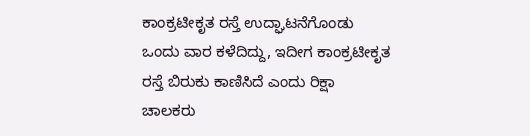ಕಾಂಕ್ರಟೀಕೃತ ರಸ್ತೆ ಉದ್ಘಾಟನೆಗೊಂಡು ಒಂದು ವಾರ ಕಳೆದಿದ್ದು, ಇದೀಗ ಕಾಂಕ್ರಟೀಕೃತ ರಸ್ತೆ ಬಿರುಕು ಕಾಣಿಸಿದೆ ಎಂದು ರಿಕ್ಷಾ ಚಾಲಕರು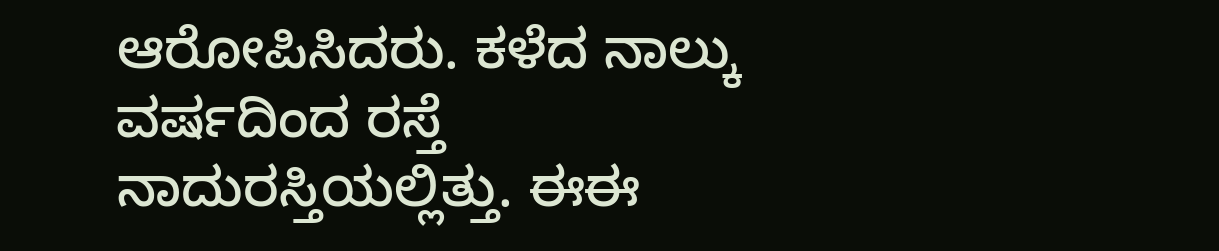ಆರೋಪಿಸಿದರು. ಕಳೆದ ನಾಲ್ಕು ವರ್ಷದಿಂದ ರಸ್ತೆ ನಾದುರಸ್ತಿಯಲ್ಲಿತ್ತು. ಈಈ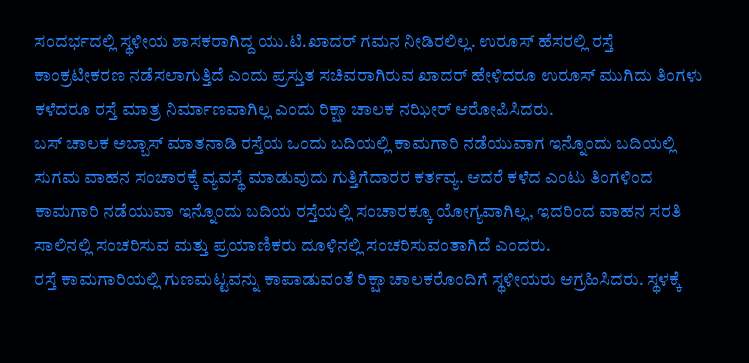ಸಂದರ್ಭದಲ್ಲಿ ಸ್ಥಳೀಯ ಶಾಸಕರಾಗಿದ್ದ ಯು.ಟಿ.ಖಾದರ್ ಗಮನ ನೀಡಿರಲಿಲ್ಲ. ಉರೂಸ್ ಹೆಸರಲ್ಲಿ ರಸ್ತೆ ಕಾಂಕ್ರಟೀಕರಣ ನಡೆಸಲಾಗುತ್ತಿದೆ ಎಂದು ಪ್ರಸ್ತುತ ಸಚಿವರಾಗಿರುವ ಖಾದರ್ ಹೇಳಿದರೂ ಉರೂಸ್ ಮುಗಿದು ತಿಂಗಳು ಕಳೆದರೂ ರಸ್ತೆ ಮಾತ್ರ ನಿರ್ಮಾಣವಾಗಿಲ್ಲ ಎಂದು ರಿಕ್ಷಾ ಚಾಲಕ ನಝೀರ್ ಆರೋಪಿಸಿದರು.
ಬಸ್ ಚಾಲಕ ಅಬ್ಬಾಸ್ ಮಾತನಾಡಿ ರಸ್ತೆಯ ಒಂದು ಬದಿಯಲ್ಲಿ ಕಾಮಗಾರಿ ನಡೆಯುವಾಗ ಇನ್ನೊಂದು ಬದಿಯಲ್ಲಿ ಸುಗಮ ವಾಹನ ಸಂಚಾರಕ್ಕೆ ವ್ಯವಸ್ಥೆ ಮಾಡುವುದು ಗುತ್ತಿಗೆದಾರರ ಕರ್ತವ್ಯ. ಆದರೆ ಕಳೆದ ಎಂಟು ತಿಂಗಳಿಂದ ಕಾಮಗಾರಿ ನಡೆಯುವಾ ಇನ್ನೊಂದು ಬದಿಯ ರಸ್ತೆಯಲ್ಲಿ ಸಂಚಾರಕ್ಕೂ ಯೋಗ್ಯವಾಗಿಲ್ಲ, ಇದರಿಂದ ವಾಹನ ಸರತಿ ಸಾಲಿನಲ್ಲಿ ಸಂಚರಿಸುವ ಮತ್ತು ಪ್ರಯಾಣಿಕರು ದೂಳಿನಲ್ಲಿ ಸಂಚರಿಸುವಂತಾಗಿದೆ ಎಂದರು.
ರಸ್ತೆ ಕಾಮಗಾರಿಯಲ್ಲಿ ಗುಣಮಟ್ಟವನ್ನು ಕಾಪಾಡುವಂತೆ ರಿಕ್ಷಾ ಚಾಲಕರೊಂದಿಗೆ ಸ್ಥಳೀಯರು ಆಗ್ರಹಿಸಿದರು. ಸ್ಥಳಕ್ಕೆ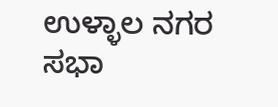ಉಳ್ಳಾಲ ನಗರ ಸಭಾ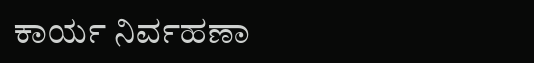ಕಾರ್ಯ ನಿರ್ವಹಣಾ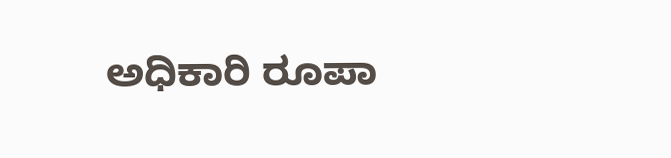ಅಧಿಕಾರಿ ರೂಪಾ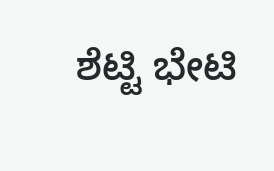ಶೆಟ್ಟಿ ಭೇಟಿ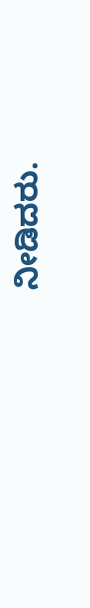ನೀಡಿದರು.